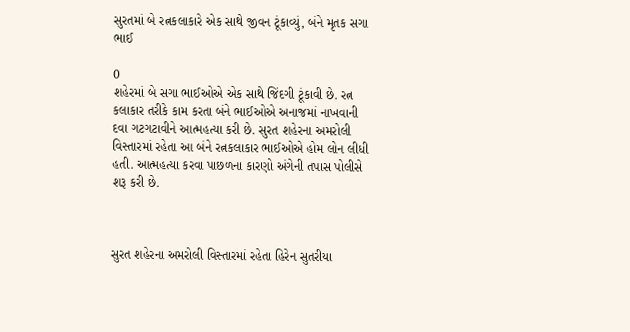સુરતમાં બે રત્નકલાકારે એક સાથે જીવન ટૂંકાવ્યું, બંને મૃતક સગા ભાઈ

0
શહેરમાં બે સગા ભાઈઓએ એક સાથે જિંદગી ટૂંકાવી છે. રત્ન કલાકાર તરીકે કામ કરતા બંને ભાઈઓએ અનાજમાં નાખવાની દવા ગટગટાવીને આત્મહત્યા કરી છે. સુરત શહેરના અમરોલી વિસ્તારમાં રહેતા આ બંને રત્નકલાકાર ભાઈઓએ હોમ લોન લીધી હતી. આત્મહત્યા કરવા પાછળના કારણો અંગેની તપાસ પોલીસે શરૂ કરી છે.



સુરત શહેરના અમરોલી વિસ્તારમાં રહેતા હિરેન સુતરીયા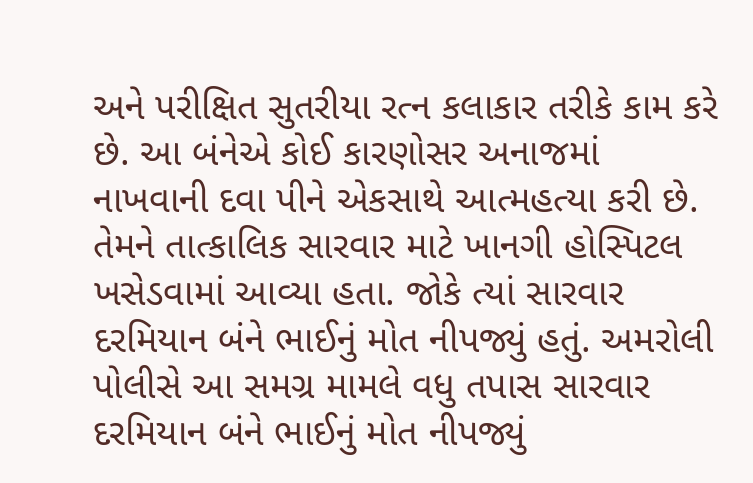અને પરીક્ષિત સુતરીયા રત્ન કલાકાર તરીકે કામ કરે છે. આ બંનેએ કોઈ કારણોસર અનાજમાં નાખવાની દવા પીને એકસાથે આત્મહત્યા કરી છે. તેમને તાત્કાલિક સારવાર માટે ખાનગી હોસ્પિટલ ખસેડવામાં આવ્યા હતા. જોકે ત્યાં સારવાર દરમિયાન બંને ભાઈનું મોત નીપજ્યું હતું. અમરોલી પોલીસે આ સમગ્ર મામલે વધુ તપાસ સારવાર દરમિયાન બંને ભાઈનું મોત નીપજ્યું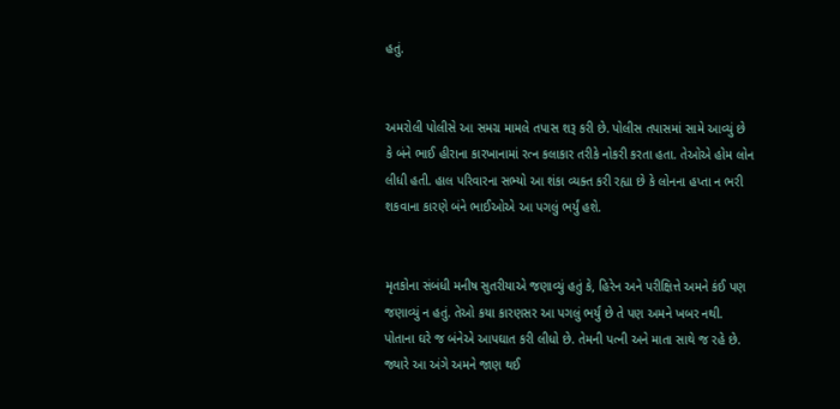હતું.


અમરોલી પોલીસે આ સમગ્ર મામલે તપાસ શરૂ કરી છે. પોલીસ તપાસમાં સામે આવ્યું છે કે બંને ભાઈ હીરાના કારખાનામાં રત્ન કલાકાર તરીકે નોકરી કરતા હતા. તેઓએ હોમ લોન લીધી હતી. હાલ પરિવારના સભ્યો આ શંકા વ્યક્ત કરી રહ્યા છે કે લોનના હપ્તા ન ભરી શકવાના કારણે બંને ભાઈઓએ આ પગલું ભર્યું હશે.


મૃતકોના સંબંધી મનીષ સુતરીયાએ જણાવ્યું હતું કે, હિરેન અને પરીક્ષિત્તે અમને કંઈ પણ જણાવ્યું ન હતું. તેઓ કયા કારણસર આ પગલું ભર્યું છે તે પણ અમને ખબર નથી. પોતાના ઘરે જ બંનેએ આપઘાત કરી લીધો છે. તેમની પત્ની અને માતા સાથે જ રહે છે. જ્યારે આ અંગે અમને જાણ થઈ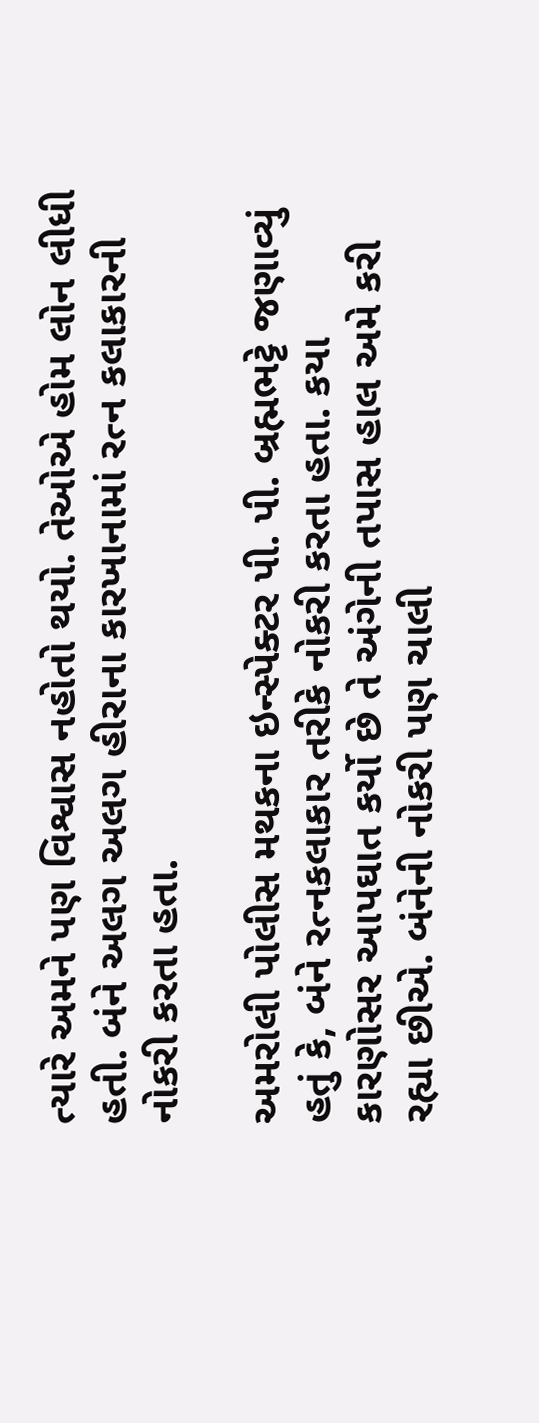ત્યારે અમને પણ વિશ્વાસ નહોતો થયો. તેઓએ હોમ લોન લીધી હતી. બંને અલગ અલગ હીરાના કારખાનામાં રત્ન કલાકારની નોકરી કરતા હતા.

અમરોલી પોલીસ મથકના ઇન્સ્પેક્ટર પી. પી. બ્રહ્મભટ્ટે જણાવ્યું હતું કે, બંને રત્નકલાકાર તરીકે નોકરી કરતા હતા. કયા કારણોસર આપઘાત કર્યો છે તે અંગેની તપાસ હાલ અમે કરી રહ્યા છીએ. બંનેની નોકરી પણ ચાલી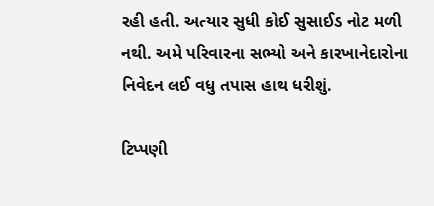રહી હતી. અત્યાર સુધી કોઈ સુસાઈડ નોટ મળી નથી. અમે પરિવારના સભ્યો અને કારખાનેદારોના નિવેદન લઈ વધુ તપાસ હાથ ધરીશું.

ટિપ્પણી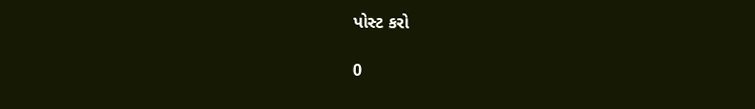પોસ્ટ કરો

0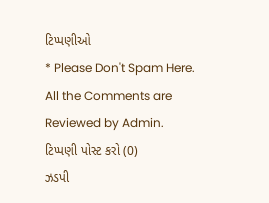ટિપ્પણીઓ
* Please Don't Spam Here. All the Comments are Reviewed by Admin.
ટિપ્પણી પોસ્ટ કરો (0)
ઝડપી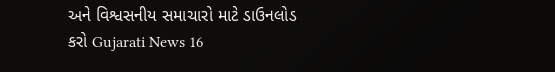અને વિશ્વસનીય સમાચારો માટે ડાઉનલોડ કરો Gujarati News 16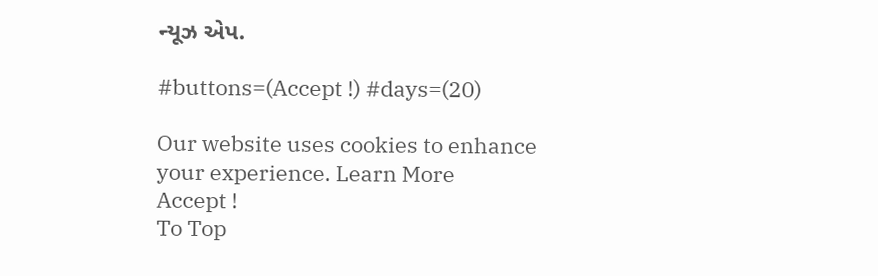ન્યૂઝ એપ.

#buttons=(Accept !) #days=(20)

Our website uses cookies to enhance your experience. Learn More
Accept !
To Top